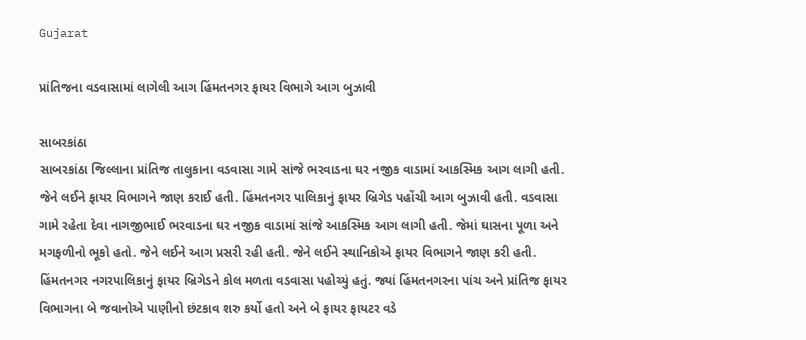Gujarat

પ્રાંતિજના વડવાસામાં લાગેલી આગ હિંમતનગર ફાયર વિભાગે આગ બુઝાવી

સાબરકાંઠા
સાબરકાંઠા જિલ્લાના પ્રાંતિજ તાલુકાના વડવાસા ગામે સાંજે ભરવાડના ઘર નજીક વાડામાં આકસ્મિક આગ લાગી હતી. જેને લઈને ફાયર વિભાગને જાણ કરાઈ હતી. હિંમતનગર પાલિકાનું ફાયર બ્રિગેડ પહોંચી આગ બુઝાવી હતી. વડવાસા ગામે રહેતા દેવા નાગજીભાઈ ભરવાડના ઘર નજીક વાડામાં સાંજે આકસ્મિક આગ લાગી હતી. જેમાં ઘાસના પૂળા અને મગફળીનો ભૂકો હતો. જેને લઈને આગ પ્રસરી રહી હતી. જેને લઈને સ્થાનિકોએ ફાયર વિભાગને જાણ કરી હતી. હિંમતનગર નગરપાલિકાનું ફાયર બ્રિગેડને કોલ મળતા વડવાસા પહોચ્યું હતું. જ્યાં હિંમતનગરના પાંચ અને પ્રાંતિજ ફાયર વિભાગના બે જવાનોએ પાણીનો છંટકાવ શરુ કર્યો હતો અને બે ફાયર ફાયટર વડે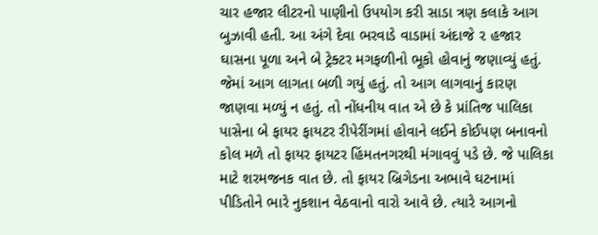ચાર હજાર લીટરનો પાણીનો ઉપયોગ કરી સાડા ત્રણ કલાકે આગ બુઝાવી હતી. આ અંગે દેવા ભરવાડે વાડામાં અંદાજે ૨ હજાર ઘાસના પૂળા અને બે ટ્રેક્ટર મગફળીનો ભૂકો હોવાનું જણાવ્યું હતું. જેમાં આગ લાગતા બળી ગયું હતું. તો આગ લાગવાનું કારણ જાણવા મળ્યું ન હતું. તો નોંધનીય વાત એ છે કે પ્રાંતિજ પાલિકા પાસેના બે ફાયર ફાયટર રીપેરીંગમાં હોવાને લઈને કોઈપણ બનાવનો કોલ મળે તો ફાયર ફાયટર હિંમતનગરથી મંગાવવું પડે છે. જે પાલિકા માટે શરમજનક વાત છે. તો ફાયર બ્રિગેડના અભાવે ઘટનામાં પીડિતોને ભારે નુકશાન વેઠવાનો વારો આવે છે. ત્યારે આગનો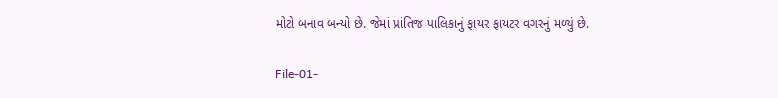મોટો બનાવ બન્યો છે. જેમાં પ્રાંતિજ પાલિકાનું ફાયર ફાયટર વગરનું મળ્યું છે.

File-01-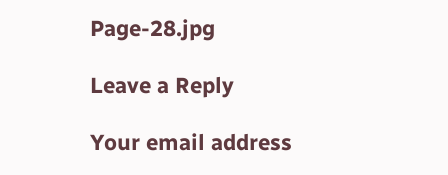Page-28.jpg

Leave a Reply

Your email address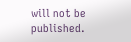will not be published.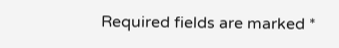Required fields are marked *